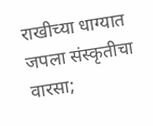राखीच्या धाग्यात जपला संस्कृतीचा वारसा;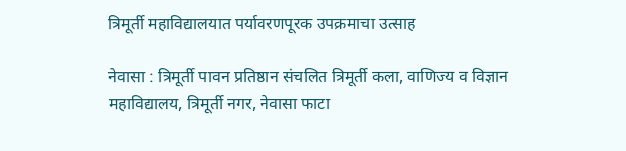त्रिमूर्ती महाविद्यालयात पर्यावरणपूरक उपक्रमाचा उत्साह

नेवासा : त्रिमूर्ती पावन प्रतिष्ठान संचलित त्रिमूर्ती कला, वाणिज्य व विज्ञान महाविद्यालय, त्रिमूर्ती नगर, नेवासा फाटा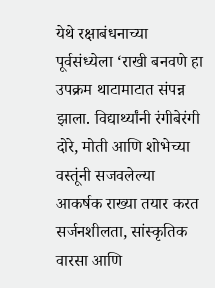येथे रक्षाबंधनाच्या पूर्वसंध्येला ‘राखी बनवणे हा उपक्रम थाटामाटात संपन्न झाला. विद्यार्थ्यांनी रंगीबेरंगी दोरे, मोती आणि शोभेच्या वस्तूंनी सजवलेल्या आकर्षक राख्या तयार करत सर्जनशीलता, सांस्कृतिक वारसा आणि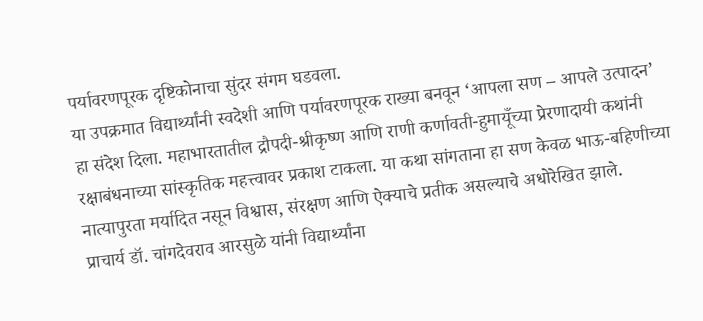पर्यावरणपूरक दृष्टिकोनाचा सुंदर संगम घडवला.
या उपक्रमात विद्यार्थ्यांनी स्वदेशी आणि पर्यावरणपूरक राख्या बनवून ‘आपला सण – आपले उत्पादन’ हा संदेश दिला. महाभारतातील द्रौपदी-श्रीकृष्ण आणि राणी कर्णावती-हुमायूँच्या प्रेरणादायी कथांनी रक्षाबंधनाच्या सांस्कृतिक महत्त्वावर प्रकाश टाकला. या कथा सांगताना हा सण केवळ भाऊ-बहिणीच्या नात्यापुरता मर्यादित नसून विश्वास, संरक्षण आणि ऐक्याचे प्रतीक असल्याचे अधोरेखित झाले.
प्राचार्य डॉ. चांगदेवराव आरसुळे यांनी विद्यार्थ्यांना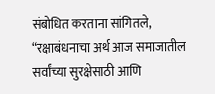संबोधित करताना सांगितले, “रक्षाबंधनाचा अर्थ आज समाजातील सर्वांच्या सुरक्षेसाठी आणि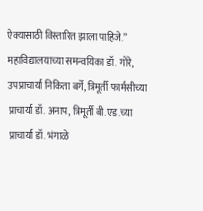ऐक्यासाठी विस्तारित झाला पाहिजे.” महाविद्यालयाच्या समन्वयिका डॉ. गोरे, उपप्राचार्या निकिता बर्गे, त्रिमूर्ती फार्मसीच्या प्राचार्या डॉ. अनाप, त्रिमूर्ती बी.एड.च्या प्राचार्या डॉ. भंगाळे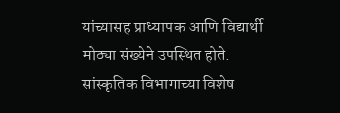यांच्यासह प्राध्यापक आणि विद्यार्थी मोठ्या संख्येने उपस्थित होते. सांस्कृतिक विभागाच्या विशेष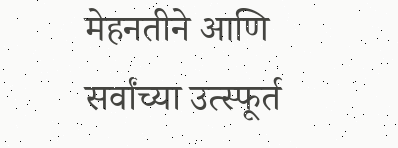मेहनतीने आणि सर्वांच्या उत्स्फूर्त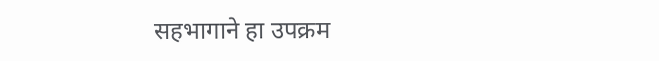सहभागाने हा उपक्रम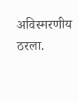अविस्मरणीय ठरला.